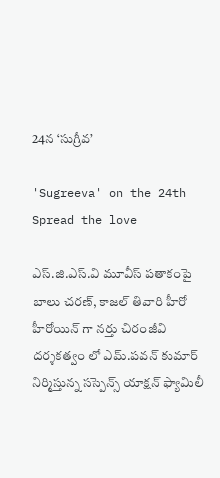24న ‘సుగ్రీవ’

'Sugreeva' on the 24th
Spread the love

ఎస్.జి.ఎస్.వి మూవీస్ పతాకంపై బాలు చరణ్, కాజల్ తివారి హీరో హీరోయిన్ గా నర్తు చిరంజీవి దర్శకత్వం లో ఎమ్.పవన్ కుమార్ నిర్మిస్తున్న సస్పెన్స్ యాక్షన్ ఫ్యామిలీ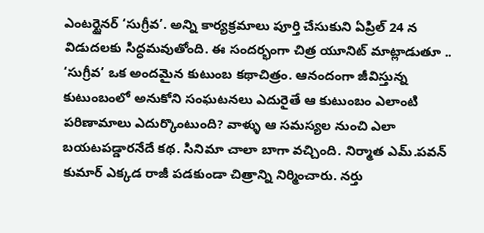ఎంటర్టైనర్ ‘సుగ్రీవ’. అన్ని కార్యక్రమాలు పూర్తి చేసుకుని ఏప్రిల్ 24 న విడుదలకు సిద్ధమవుతోంది. ఈ సందర్భంగా చిత్ర యూనిట్ మాట్లాడుతూ .. ‘సుగ్రీవ’ ఒక అందమైన కుటుంబ కథాచిత్రం. ఆనందంగా జీవిస్తున్న కుటుంబంలో అనుకోని సంఘటనలు ఎదురైతే ఆ కుటుంబం ఎలాంటి పరిణామాలు ఎదుర్కొంటుంది? వాళ్ళు ఆ సమస్యల నుంచి ఎలా బయటపడ్డారనేదే కథ. సినిమా చాలా బాగా వచ్చింది. నిర్మాత ఎమ్.పవన్ కుమార్ ఎక్కడ రాజీ పడకుండా చిత్రాన్ని నిర్మించారు. నర్తు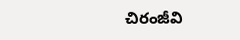చిరంజీవి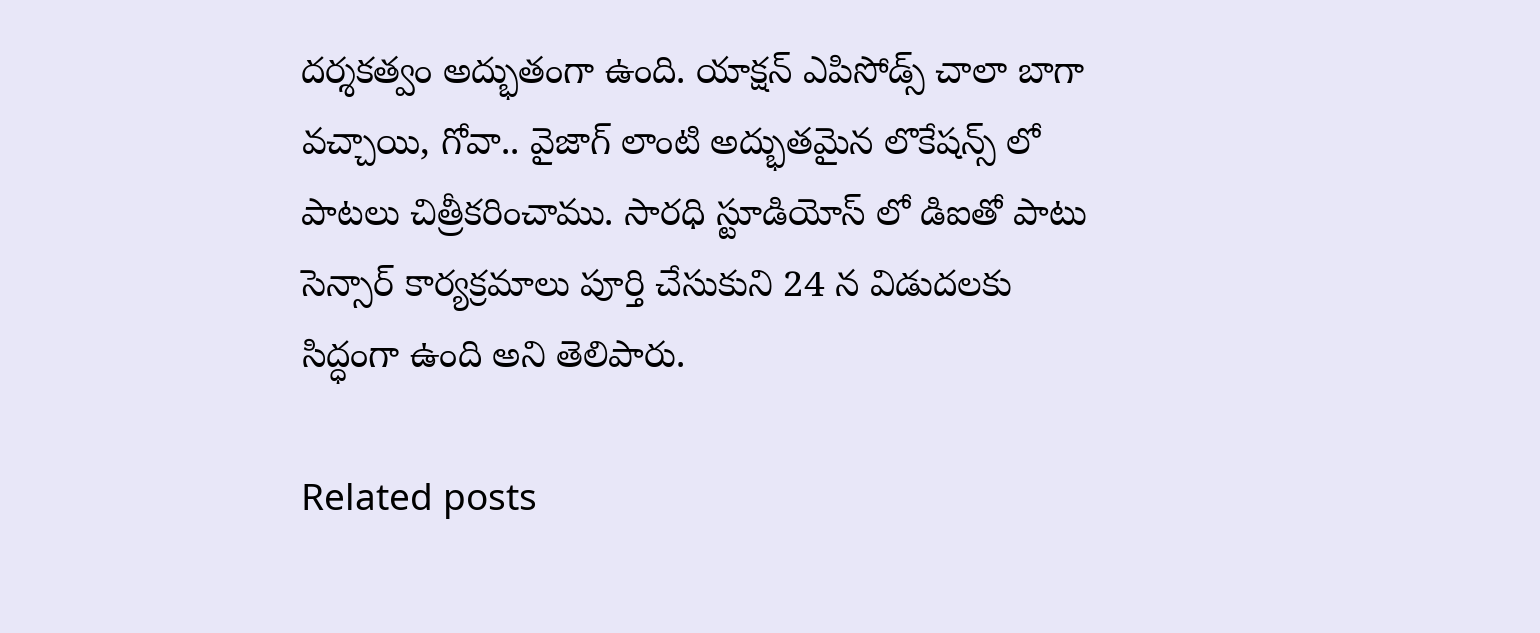దర్శకత్వం అద్భుతంగా ఉంది. యాక్షన్ ఎపిసోడ్స్ చాలా బాగా వచ్చాయి, గోవా.. వైజాగ్ లాంటి అద్భుతమైన లొకేషన్స్ లో పాటలు చిత్రీకరించాము. సారధి స్టూడియోస్ లో డిఐతో పాటు సెన్సార్ కార్యక్రమాలు పూర్తి చేసుకుని 24 న విడుదలకు సిద్ధంగా ఉంది అని తెలిపారు.

Related posts